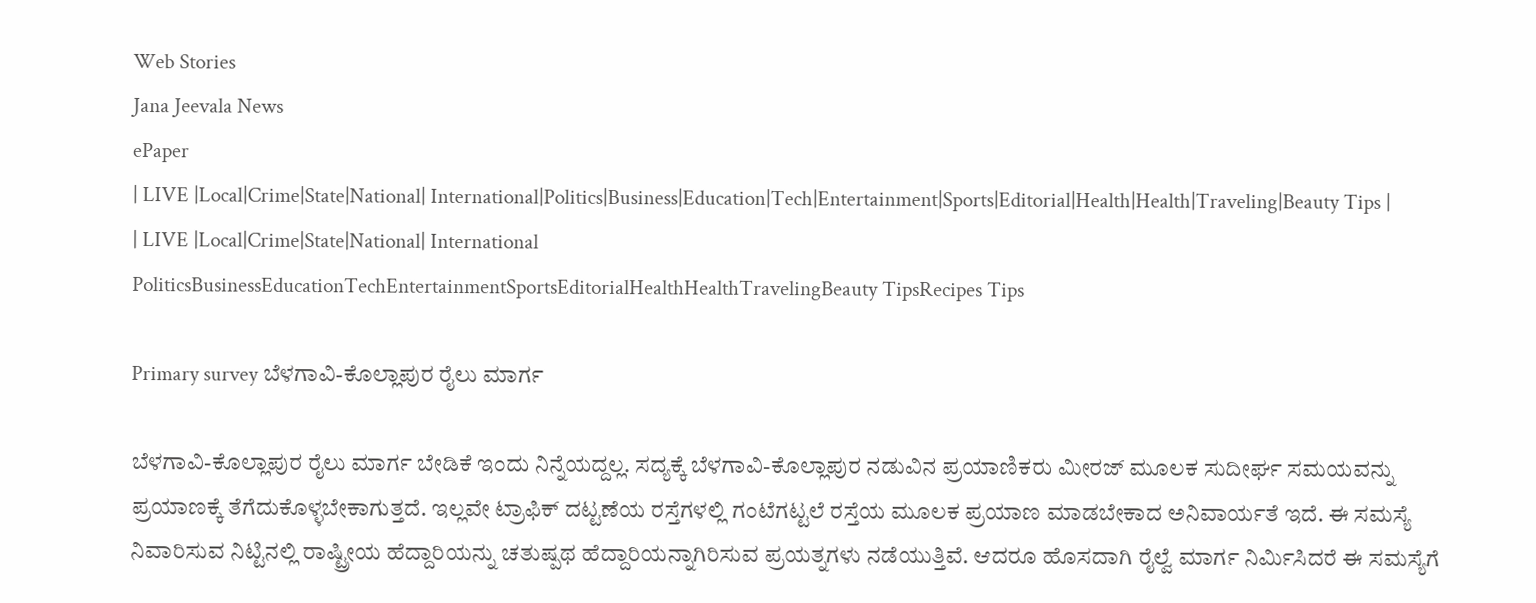Web Stories
Jana Jeevala News
ePaper
| LIVE |Local|Crime|State|National| International|Politics|Business|Education|Tech|Entertainment|Sports|Editorial|Health|Health|Traveling|Beauty Tips |
| LIVE |Local|Crime|State|National| International
PoliticsBusinessEducationTechEntertainmentSportsEditorialHealthHealthTravelingBeauty TipsRecipes Tips

Primary survey ಬೆಳಗಾವಿ-ಕೊಲ್ಲಾಪುರ ರೈಲು ಮಾರ್ಗ

ಬೆಳಗಾವಿ-ಕೊಲ್ಲಾಪುರ ರೈಲು ಮಾರ್ಗ ಬೇಡಿಕೆ ಇಂದು ನಿನ್ನೆಯದ್ದಲ್ಲ. ಸದ್ಯಕ್ಕೆ ಬೆಳಗಾವಿ-ಕೊಲ್ಲಾಪುರ ನಡುವಿನ ಪ್ರಯಾಣಿಕರು ಮೀರಜ್ ಮೂಲಕ ಸುದೀರ್ಘ ಸಮಯವನ್ನು ಪ್ರಯಾಣಕ್ಕೆ ತೆಗೆದುಕೊಳ್ಳಬೇಕಾಗುತ್ತದೆ. ಇಲ್ಲವೇ ಟ್ರಾಫಿಕ್ ದಟ್ಟಣೆಯ ರಸ್ತೆಗಳಲ್ಲಿ ಗಂಟೆಗಟ್ಟಲೆ ರಸ್ತೆಯ ಮೂಲಕ ಪ್ರಯಾಣ ಮಾಡಬೇಕಾದ ಅನಿವಾರ್ಯತೆ ಇದೆ. ಈ ಸಮಸ್ಯೆ ನಿವಾರಿಸುವ ನಿಟ್ಟಿನಲ್ಲಿ ರಾಷ್ಟ್ರೀಯ ಹೆದ್ದಾರಿಯನ್ನು ಚತುಷ್ಪಥ ಹೆದ್ದಾರಿಯನ್ನಾಗಿರಿಸುವ ಪ್ರಯತ್ನಗಳು ನಡೆಯುತ್ತಿವೆ. ಆದರೂ ಹೊಸದಾಗಿ ರೈಲ್ವೆ ಮಾರ್ಗ ನಿರ್ಮಿಸಿದರೆ ಈ ಸಮಸ್ಯೆಗೆ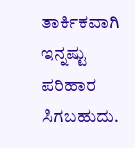ತಾರ್ಕಿಕವಾಗಿ ಇನ್ನಷ್ಟು ಪರಿಹಾರ ಸಿಗಬಹುದು.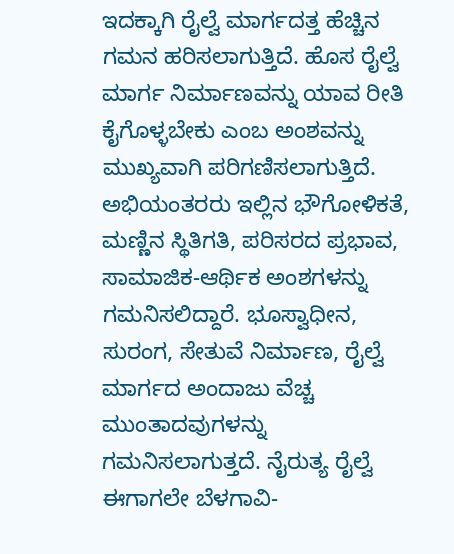ಇದಕ್ಕಾಗಿ ರೈಲ್ವೆ ಮಾರ್ಗದತ್ತ ಹೆಚ್ಚಿನ ಗಮನ ಹರಿಸಲಾಗುತ್ತಿದೆ. ಹೊಸ ರೈಲ್ವೆ ಮಾರ್ಗ ನಿರ್ಮಾಣವನ್ನು ಯಾವ ರೀತಿ ಕೈಗೊಳ್ಳಬೇಕು ಎಂಬ ಅಂಶವನ್ನು ಮುಖ್ಯವಾಗಿ ಪರಿಗಣಿಸಲಾಗುತ್ತಿದೆ. ಅಭಿಯಂತರರು ಇಲ್ಲಿನ ಭೌಗೋಳಿಕತೆ, ಮಣ್ಣಿನ ಸ್ಥಿತಿಗತಿ, ಪರಿಸರದ ಪ್ರಭಾವ, ಸಾಮಾಜಿಕ-ಆರ್ಥಿಕ ಅಂಶಗಳನ್ನು ಗಮನಿಸಲಿದ್ದಾರೆ. ಭೂಸ್ವಾಧೀನ, ಸುರಂಗ, ಸೇತುವೆ ನಿರ್ಮಾಣ, ರೈಲ್ವೆ ಮಾರ್ಗದ ಅಂದಾಜು ವೆಚ್ಚ ಮುಂತಾದವುಗಳನ್ನು ಗಮನಿಸಲಾಗುತ್ತದೆ. ನೈರುತ್ಯ ರೈಲ್ವೆ ಈಗಾಗಲೇ ಬೆಳಗಾವಿ-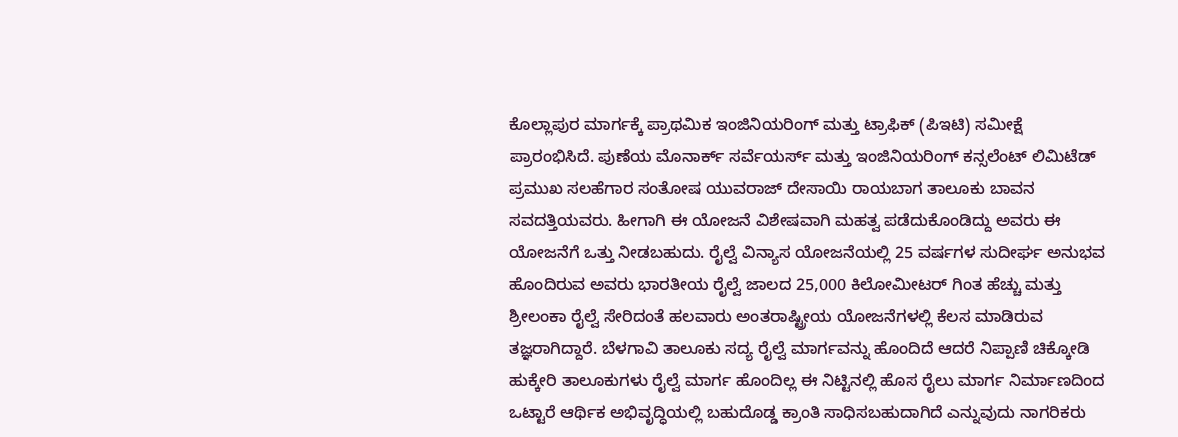ಕೊಲ್ಲಾಪುರ ಮಾರ್ಗಕ್ಕೆ ಪ್ರಾಥಮಿಕ ಇಂಜಿನಿಯರಿಂಗ್ ಮತ್ತು ಟ್ರಾಫಿಕ್ (ಪಿಇಟಿ) ಸಮೀಕ್ಷೆ ಪ್ರಾರಂಭಿಸಿದೆ. ಪುಣೆಯ ಮೊನಾರ್ಕ್ ಸರ್ವೆಯರ್ಸ್ ಮತ್ತು ಇಂಜಿನಿಯರಿಂಗ್ ಕನ್ಸಲೆಂಟ್ ಲಿಮಿಟೆಡ್ ಪ್ರಮುಖ ಸಲಹೆಗಾರ ಸಂತೋಷ ಯುವರಾಜ್ ದೇಸಾಯಿ ರಾಯಬಾಗ ತಾಲೂಕು ಬಾವನ ಸವದತ್ತಿಯವರು. ಹೀಗಾಗಿ ಈ ಯೋಜನೆ ವಿಶೇಷವಾಗಿ ಮಹತ್ವ ಪಡೆದುಕೊಂಡಿದ್ದು ಅವರು ಈ ಯೋಜನೆಗೆ ಒತ್ತು ನೀಡಬಹುದು. ರೈಲ್ವೆ ವಿನ್ಯಾಸ ಯೋಜನೆಯಲ್ಲಿ 25 ವರ್ಷಗಳ ಸುದೀರ್ಘ ಅನುಭವ ಹೊಂದಿರುವ ಅವರು ಭಾರತೀಯ ರೈಲ್ವೆ ಜಾಲದ 25,000 ಕಿಲೋಮೀಟರ್ ಗಿಂತ ಹೆಚ್ಚು ಮತ್ತು ಶ್ರೀಲಂಕಾ ರೈಲ್ವೆ ಸೇರಿದಂತೆ ಹಲವಾರು ಅಂತರಾಷ್ಟ್ರೀಯ ಯೋಜನೆಗಳಲ್ಲಿ ಕೆಲಸ ಮಾಡಿರುವ ತಜ್ಞರಾಗಿದ್ದಾರೆ. ಬೆಳಗಾವಿ ತಾಲೂಕು ಸದ್ಯ ರೈಲ್ವೆ ಮಾರ್ಗವನ್ನು ಹೊಂದಿದೆ ಆದರೆ ನಿಪ್ಪಾಣಿ ಚಿಕ್ಕೋಡಿ ಹುಕ್ಕೇರಿ ತಾಲೂಕುಗಳು ರೈಲ್ವೆ ಮಾರ್ಗ ಹೊಂದಿಲ್ಲ ಈ ನಿಟ್ಟಿನಲ್ಲಿ ಹೊಸ ರೈಲು ಮಾರ್ಗ ನಿರ್ಮಾಣದಿಂದ ಒಟ್ಟಾರೆ ಆರ್ಥಿಕ ಅಭಿವೃದ್ಧಿಯಲ್ಲಿ ಬಹುದೊಡ್ಡ ಕ್ರಾಂತಿ ಸಾಧಿಸಬಹುದಾಗಿದೆ ಎನ್ನುವುದು ನಾಗರಿಕರು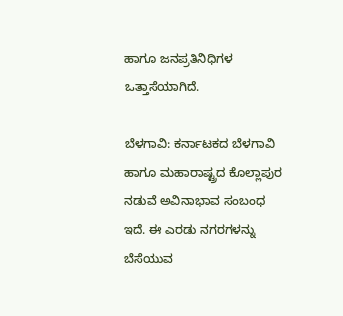ಹಾಗೂ ಜನಪ್ರತಿನಿಧಿಗಳ ಒತ್ತಾಸೆಯಾಗಿದೆ.

ಬೆಳಗಾವಿ: ಕರ್ನಾಟಕದ ಬೆಳಗಾವಿ ಹಾಗೂ ಮಹಾರಾಷ್ಟ್ರದ ಕೊಲ್ಲಾಪುರ ನಡುವೆ ಅವಿನಾಭಾವ ಸಂಬಂಧ ಇದೆ. ಈ ಎರಡು ನಗರಗಳನ್ನು ಬೆಸೆಯುವ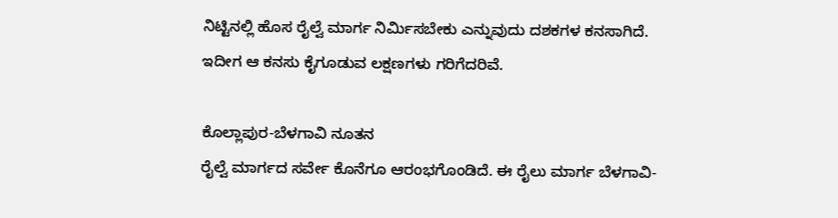ನಿಟ್ಟಿನಲ್ಲಿ ಹೊಸ ರೈಲ್ವೆ ಮಾರ್ಗ ನಿರ್ಮಿಸಬೇಕು ಎನ್ನುವುದು ದಶಕಗಳ ಕನಸಾಗಿದೆ. ಇದೀಗ ಆ ಕನಸು ಕೈಗೂಡುವ ಲಕ್ಷಣಗಳು ಗರಿಗೆದರಿವೆ.

ಕೊಲ್ಲಾಪುರ-ಬೆಳಗಾವಿ ನೂತನ
ರೈಲ್ವೆ ಮಾರ್ಗದ ಸರ್ವೇ ಕೊನೆಗೂ ಆರಂಭಗೊಂಡಿದೆ. ಈ ರೈಲು ಮಾರ್ಗ ಬೆಳಗಾವಿ-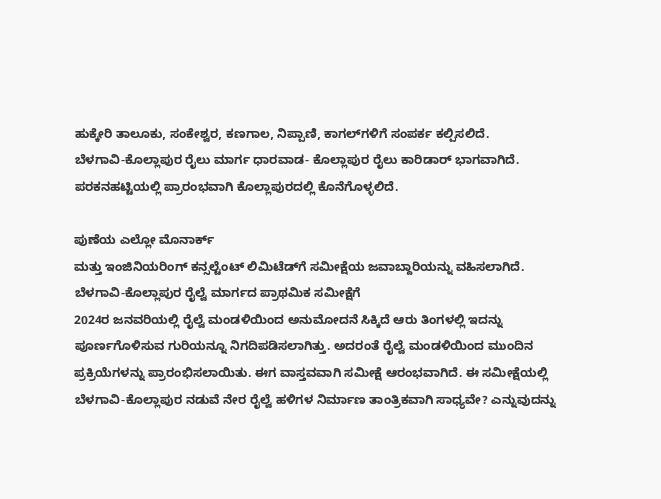ಹುಕ್ಕೇರಿ ತಾಲೂಕು, ಸಂಕೇಶ್ವರ, ಕಣಗಾಲ, ನಿಪ್ಪಾಣಿ, ಕಾಗಲ್‌ಗಳಿಗೆ ಸಂಪರ್ಕ ಕಲ್ಪಿಸಲಿದೆ.
ಬೆಳಗಾವಿ-ಕೊಲ್ಲಾಪುರ ರೈಲು ಮಾರ್ಗ ಧಾರವಾಡ- ಕೊಲ್ಲಾಪುರ ರೈಲು ಕಾರಿಡಾರ್ ಭಾಗವಾಗಿದೆ. ಪರಕನಹಟ್ಟಿಯಲ್ಲಿ ಪ್ರಾರಂಭವಾಗಿ ಕೊಲ್ಲಾಪುರದಲ್ಲಿ ಕೊನೆಗೊಳ್ಳಲಿದೆ.

ಪುಣೆಯ ಎಲ್ಲೋ ಮೊನಾರ್ಕ್
ಮತ್ತು ಇಂಜಿನಿಯರಿಂಗ್ ಕನ್ಸಲ್ಟೆಂಟ್ ಲಿಮಿಟೆಡ್‌ಗೆ ಸಮೀಕ್ಷೆಯ ಜವಾಬ್ದಾರಿಯನ್ನು ವಹಿಸಲಾಗಿದೆ. ಬೆಳಗಾವಿ-ಕೊಲ್ಲಾಪುರ ರೈಲ್ವೆ ಮಾರ್ಗದ ಪ್ರಾಥಮಿಕ ಸಮೀಕ್ಷೆಗೆ
2024ರ ಜನವರಿಯಲ್ಲಿ ರೈಲ್ವೆ ಮಂಡಳಿಯಿಂದ ಅನುಮೋದನೆ ಸಿಕ್ಕಿದೆ ಆರು ತಿಂಗಳಲ್ಲಿ ಇದನ್ನು ಪೂರ್ಣಗೊಳಿಸುವ ಗುರಿಯನ್ನೂ ನಿಗದಿಪಡಿಸಲಾಗಿತ್ತು. ಅದರಂತೆ ರೈಲ್ವೆ ಮಂಡಳಿಯಿಂದ ಮುಂದಿನ ಪ್ರಕ್ರಿಯೆಗಳನ್ನು ಪ್ರಾರಂಭಿಸಲಾಯಿತು. ಈಗ ವಾಸ್ತವವಾಗಿ ಸಮೀಕ್ಷೆ ಆರಂಭವಾಗಿದೆ. ಈ ಸಮೀಕ್ಷೆಯಲ್ಲಿ
ಬೆಳಗಾವಿ-ಕೊಲ್ಲಾಪುರ ನಡುವೆ ನೇರ ರೈಲ್ವೆ ಹಳಿಗಳ ನಿರ್ಮಾಣ ತಾಂತ್ರಿಕವಾಗಿ ಸಾಧ್ಯವೇ? ಎನ್ನುವುದನ್ನು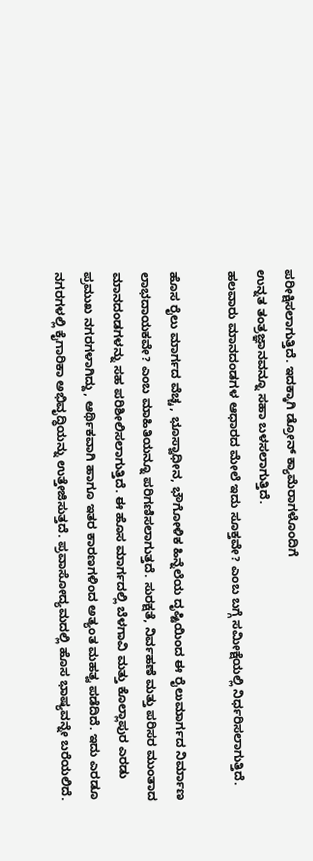ಪರೀಕ್ಷಿಸಲಾಗುತ್ತಿದೆ. ಇದಕ್ಕಾಗಿ ಡ್ರೋನ್ ಕ್ಯಾಮೆರಾಗಳೊಂದಿಗೆ
ಉನ್ನತ ತಂತ್ರಜ್ಞಾನವನ್ನೂ ಸಹಾ ಬಳಸಲಾಗುತ್ತಿದೆ.
ಹಲವಾರು ಮಾನದಂಡಗಳ ಆಧಾರದ ಮೇಲೆ ಇದು ಸೂಕ್ತವೇ? ಎಂಬ ಬಗ್ಗೆ ಸಮೀಕ್ಷೆಯಲ್ಲಿ ನಿರ್ಧರಿಸಲಾಗುತ್ತಿದೆ.

ಹೊಸ ರೈಲು ಮಾರ್ಗದ ವೆಚ್ಚ, ಭೂಸ್ವಾಧೀನ, ಭೌಗೋಳಿಕ ಹಿನ್ನೆಲೆಯ ದೃಷ್ಟಿಯಿಂದ ಈ ರೈಲುಮಾರ್ಗದ ನಿರ್ಮಾಣ ಲಾಭದಾಯಕವೇ? ಎಂಬ ಮಾಹಿತಿಯನ್ನೂ ಪರಿಗಣಿಸಲಾಗುತ್ತದೆ. ಸುರಕ್ಷತೆ, ನಿರ್ವಹಣೆ ಮತ್ತು ಪರಿಸರ ಮುಂತಾದ
ಮಾನದಂಡಗಳನ್ನು ಸಹ ಪರಿಶೀಲಿಸಲಾಗುತ್ತಿದೆ. ಈ ಹೊಸ ಮಾರ್ಗದಲ್ಲಿ ಬೆಳಗಾವಿ ಮತ್ತು ಕೊಲ್ಲಾಪುರ ಎರಡು ಪ್ರಮುಖ ನಗರಗಳಾಗಿದ್ದು, ಆರ್ಥಿಕವಾಗಿ ಹಾಗೂ ಇತರ ಕಾರಣಗಳಿಂದ ಅತ್ಯಂತ ಮಹತ್ವ ಪಡೆದಿದೆ. ಇದು ಎರಡೂ ನಗರಗಳಲ್ಲಿ ಕೈಗಾರಿಕಾ ಅಭಿವೃದ್ಧಿಯನ್ನು ಉತ್ತೇಜಿಸುತ್ತದೆ. ಪ್ರವಾಸೋದ್ಯಮದಲ್ಲಿ ಹೊಸ ಭಾಷ್ಯವನ್ನೇ ಬರೆಯಲಿದೆ.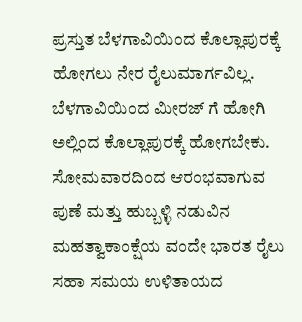ಪ್ರಸ್ತುತ ಬೆಳಗಾವಿಯಿಂದ ಕೊಲ್ಲಾಪುರಕ್ಕೆ
ಹೋಗಲು ನೇರ ರೈಲುಮಾರ್ಗವಿಲ್ಲ. ಬೆಳಗಾವಿಯಿಂದ ಮೀರಜ್ ಗೆ ಹೋಗಿ ಅಲ್ಲಿಂದ ಕೊಲ್ಲಾಪುರಕ್ಕೆ ಹೋಗಬೇಕು. ಸೋಮವಾರದಿಂದ ಆರಂಭವಾಗುವ ಪುಣೆ ಮತ್ತು ಹುಬ್ಬಳ್ಳಿ ನಡುವಿನ ಮಹತ್ವಾಕಾಂಕ್ಷೆಯ ವಂದೇ ಭಾರತ ರೈಲು ಸಹಾ ಸಮಯ ಉಳಿತಾಯದ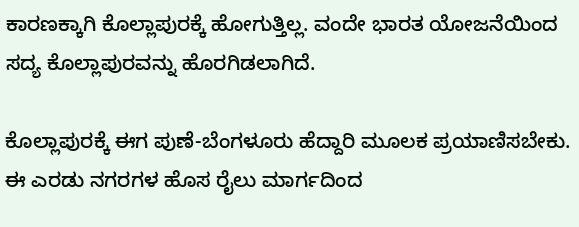ಕಾರಣಕ್ಕಾಗಿ ಕೊಲ್ಲಾಪುರಕ್ಕೆ ಹೋಗುತ್ತಿಲ್ಲ. ವಂದೇ ಭಾರತ ಯೋಜನೆಯಿಂದ ಸದ್ಯ ಕೊಲ್ಲಾಪುರವನ್ನು ಹೊರಗಿಡಲಾಗಿದೆ.

ಕೊಲ್ಲಾಪುರಕ್ಕೆ ಈಗ ಪುಣೆ-ಬೆಂಗಳೂರು ಹೆದ್ದಾರಿ ಮೂಲಕ ಪ್ರಯಾಣಿಸಬೇಕು. ಈ ಎರಡು ನಗರಗಳ ಹೊಸ ರೈಲು ಮಾರ್ಗದಿಂದ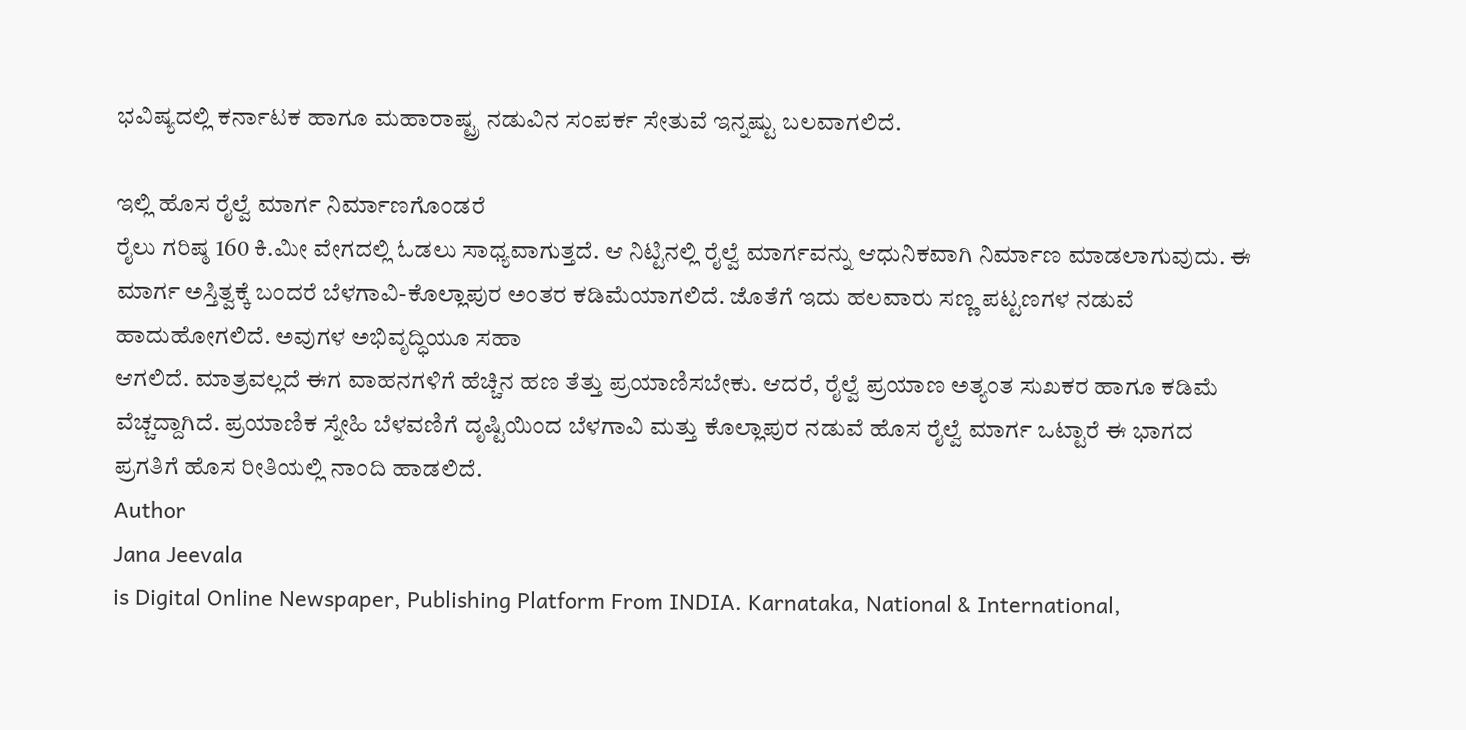ಭವಿಷ್ಯದಲ್ಲಿ ಕರ್ನಾಟಕ ಹಾಗೂ ಮಹಾರಾಷ್ಟ್ರ ನಡುವಿನ ಸಂಪರ್ಕ ಸೇತುವೆ ಇನ್ನಷ್ಟು ಬಲವಾಗಲಿದೆ.

ಇಲ್ಲಿ ಹೊಸ ರೈಲ್ವೆ ಮಾರ್ಗ ನಿರ್ಮಾಣಗೊಂಡರೆ
ರೈಲು ಗರಿಷ್ಠ 160 ಕಿ.ಮೀ ವೇಗದಲ್ಲಿ ಓಡಲು ಸಾಧ್ಯವಾಗುತ್ತದೆ. ಆ ನಿಟ್ಟಿನಲ್ಲಿ ರೈಲ್ವೆ ಮಾರ್ಗವನ್ನು ಆಧುನಿಕವಾಗಿ ನಿರ್ಮಾಣ ಮಾಡಲಾಗುವುದು. ಈ ಮಾರ್ಗ ಅಸ್ತಿತ್ವಕ್ಕೆ ಬಂದರೆ ಬೆಳಗಾವಿ-ಕೊಲ್ಲಾಪುರ ಅಂತರ ಕಡಿಮೆಯಾಗಲಿದೆ. ಜೊತೆಗೆ ಇದು ಹಲವಾರು ಸಣ್ಣ ಪಟ್ಟಣಗಳ ನಡುವೆ ಹಾದುಹೋಗಲಿದೆ. ಅವುಗಳ ಅಭಿವೃದ್ಧಿಯೂ ಸಹಾ
ಆಗಲಿದೆ. ಮಾತ್ರವಲ್ಲದೆ ಈಗ ವಾಹನಗಳಿಗೆ ಹೆಚ್ಚಿನ ಹಣ ತೆತ್ತು ಪ್ರಯಾಣಿಸಬೇಕು. ಆದರೆ, ರೈಲ್ವೆ ಪ್ರಯಾಣ ಅತ್ಯಂತ ಸುಖಕರ ಹಾಗೂ ಕಡಿಮೆ ವೆಚ್ಚದ್ದಾಗಿದೆ. ಪ್ರಯಾಣಿಕ ಸ್ನೇಹಿ ಬೆಳವಣಿಗೆ ದೃಷ್ಟಿಯಿಂದ ಬೆಳಗಾವಿ ಮತ್ತು ಕೊಲ್ಲಾಪುರ ನಡುವೆ ಹೊಸ ರೈಲ್ವೆ ಮಾರ್ಗ ಒಟ್ಟಾರೆ ಈ ಭಾಗದ ಪ್ರಗತಿಗೆ ಹೊಸ ರೀತಿಯಲ್ಲಿ ನಾಂದಿ ಹಾಡಲಿದೆ.
Author
Jana Jeevala
is Digital Online Newspaper, Publishing Platform From INDIA. Karnataka, National & International,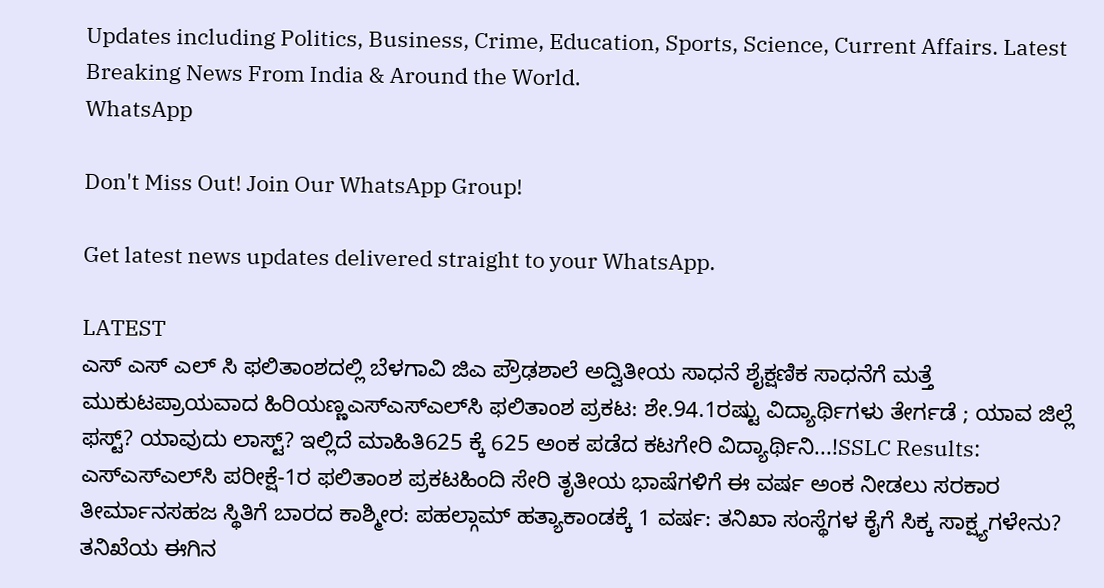Updates including Politics, Business, Crime, Education, Sports, Science, Current Affairs. Latest Breaking News From India & Around the World.
WhatsApp

Don't Miss Out! Join Our WhatsApp Group!

Get latest news updates delivered straight to your WhatsApp.

LATEST
ಎಸ್ ಎಸ್ ಎಲ್ ಸಿ ಫಲಿತಾಂಶದಲ್ಲಿ ಬೆಳಗಾವಿ ಜಿಎ ಪ್ರೌಢಶಾಲೆ ಅದ್ವಿತೀಯ ಸಾಧನೆ ಶೈಕ್ಷಣಿಕ ಸಾಧನೆಗೆ ಮತ್ತೆ ಮುಕುಟಪ್ರಾಯವಾದ ಹಿರಿಯಣ್ಣಎಸ್‌ಎಸ್‌ಎಲ್‌ಸಿ ಫಲಿತಾಂಶ ಪ್ರಕಟ: ಶೇ.94.1ರಷ್ಟು ವಿದ್ಯಾರ್ಥಿಗಳು ತೇರ್ಗಡೆ ; ಯಾವ ಜಿಲ್ಲೆ ಫಸ್ಟ್? ಯಾವುದು ಲಾಸ್ಟ್? ಇಲ್ಲಿದೆ ಮಾಹಿತಿ625 ಕ್ಕೆ 625 ಅಂಕ ಪಡೆದ ಕಟಗೇರಿ ವಿದ್ಯಾರ್ಥಿನಿ...!SSLC Results: ಎಸ್‌ಎಸ್‌ಎಲ್‌ಸಿ ಪರೀಕ್ಷೆ-1ರ ಫಲಿತಾಂಶ ಪ್ರಕಟಹಿಂದಿ ಸೇರಿ ತೃತೀಯ ಭಾಷೆಗಳಿಗೆ ಈ ವರ್ಷ ಅಂಕ ನೀಡಲು ಸರಕಾರ ತೀರ್ಮಾನಸಹಜ ಸ್ಥಿತಿಗೆ ಬಾರದ ಕಾಶ್ಮೀರ: ಪಹಲ್ಗಾಮ್ ಹತ್ಯಾಕಾಂಡಕ್ಕೆ 1 ವರ್ಷ: ತನಿಖಾ ಸಂಸ್ಥೆಗಳ ಕೈಗೆ ಸಿಕ್ಕ ಸಾಕ್ಷ್ಯಗಳೇನು? ತನಿಖೆಯ ಈಗಿನ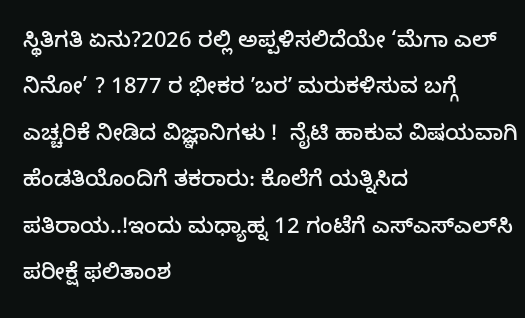ಸ್ಥಿತಿಗತಿ ಏನು?2026 ರಲ್ಲಿ ಅಪ್ಪಳಿಸಲಿದೆಯೇ ‘ಮೆಗಾ ಎಲ್ ನಿನೋ’ ? 1877 ರ ಭೀಕರ ʼಬರʼ ಮರುಕಳಿಸುವ ಬಗ್ಗೆ ಎಚ್ಚರಿಕೆ ನೀಡಿದ ವಿಜ್ಞಾನಿಗಳು !  ನೈಟಿ ಹಾಕುವ ವಿಷಯವಾಗಿ ಹೆಂಡತಿಯೊಂದಿಗೆ ತಕರಾರು: ಕೊಲೆಗೆ ಯತ್ನಿಸಿದ ಪತಿರಾಯ..!ಇಂದು ಮಧ್ಯಾಹ್ನ 12 ಗಂಟೆಗೆ ಎಸ್‌ಎಸ್‌ಎಲ್‌ಸಿ ಪರೀಕ್ಷೆ ಫಲಿತಾಂಶ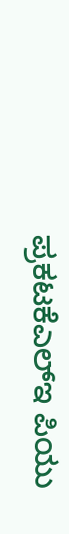ಪ್ರಕಟಕೆಎಲ್‌ಇ ಪಿಯು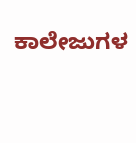ಕಾಲೇಜುಗಳ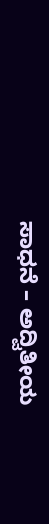ಸಾಧನೆ – ಅದ್ವಿತೀಯ